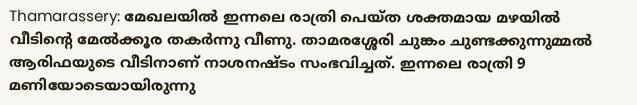Thamarassery: മേഖലയിൽ ഇന്നലെ രാത്രി പെയ്ത ശക്തമായ മഴയിൽ വീടിന്റെ മേൽക്കൂര തകർന്നു വീണു. താമരശ്ശേരി ചുങ്കം ചുണ്ടക്കുന്നുമ്മൽ ആരിഫയുടെ വീടിനാണ് നാശനഷ്ടം സംഭവിച്ചത്. ഇന്നലെ രാത്രി 9 മണിയോടെയായിരുന്നു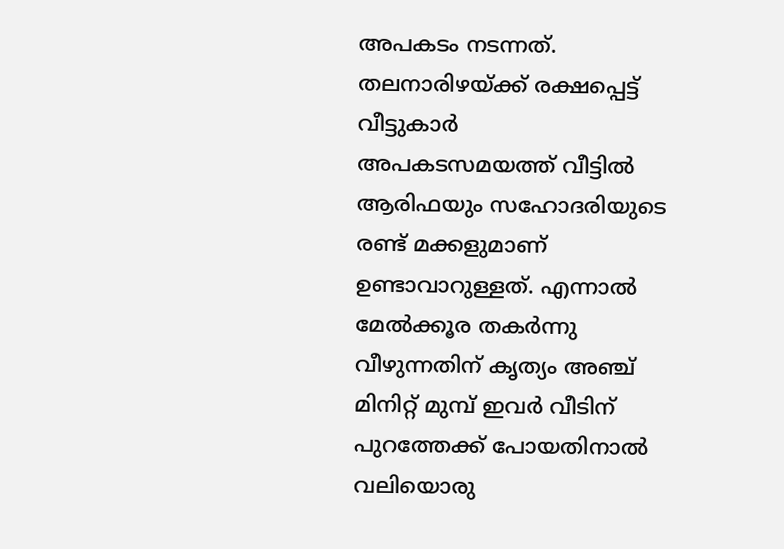അപകടം നടന്നത്.
തലനാരിഴയ്ക്ക് രക്ഷപ്പെട്ട് വീട്ടുകാർ
അപകടസമയത്ത് വീട്ടിൽ ആരിഫയും സഹോദരിയുടെ രണ്ട് മക്കളുമാണ് ഉണ്ടാവാറുള്ളത്. എന്നാൽ മേൽക്കൂര തകർന്നു വീഴുന്നതിന് കൃത്യം അഞ്ച് മിനിറ്റ് മുമ്പ് ഇവർ വീടിന് പുറത്തേക്ക് പോയതിനാൽ വലിയൊരു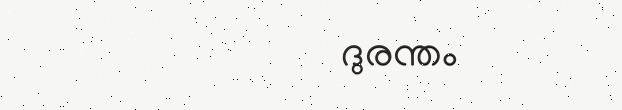ദുരന്തം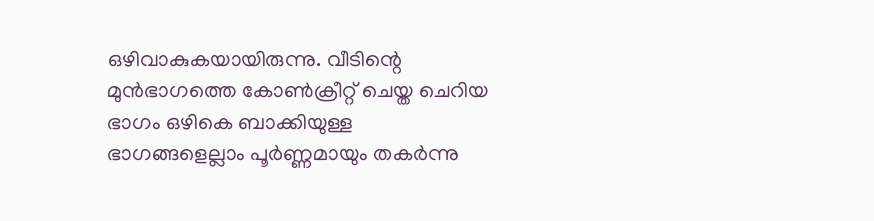ഒഴിവാകുകയായിരുന്നു. വീടിന്റെ മുൻഭാഗത്തെ കോൺക്രീറ്റ് ചെയ്ത ചെറിയ ഭാഗം ഒഴികെ ബാക്കിയുള്ള ഭാഗങ്ങളെല്ലാം പൂർണ്ണമായും തകർന്നു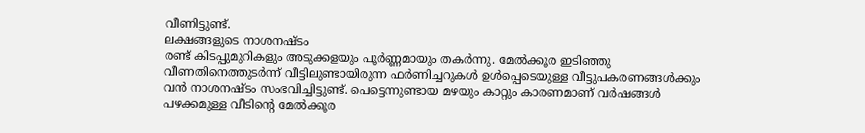വീണിട്ടുണ്ട്.
ലക്ഷങ്ങളുടെ നാശനഷ്ടം
രണ്ട് കിടപ്പുമുറികളും അടുക്കളയും പൂർണ്ണമായും തകർന്നു. മേൽക്കൂര ഇടിഞ്ഞു വീണതിനെത്തുടർന്ന് വീട്ടിലുണ്ടായിരുന്ന ഫർണിച്ചറുകൾ ഉൾപ്പെടെയുള്ള വീട്ടുപകരണങ്ങൾക്കും വൻ നാശനഷ്ടം സംഭവിച്ചിട്ടുണ്ട്. പെട്ടെന്നുണ്ടായ മഴയും കാറ്റും കാരണമാണ് വർഷങ്ങൾ പഴക്കമുള്ള വീടിന്റെ മേൽക്കൂര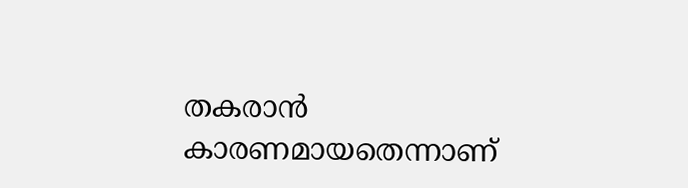തകരാൻ കാരണമായതെന്നാണ്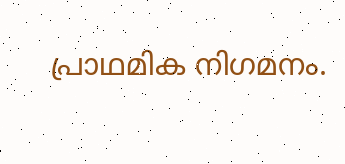പ്രാഥമിക നിഗമനം.